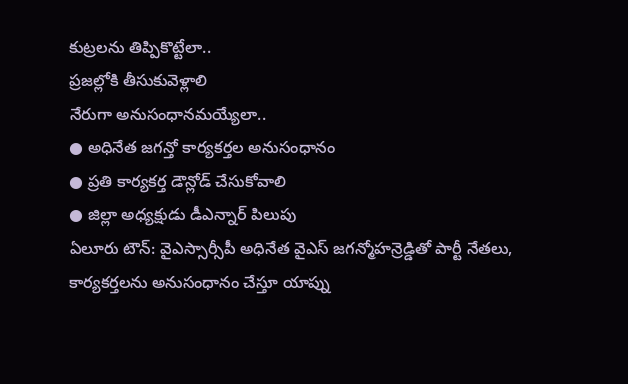కుట్రలను తిప్పికొట్టేలా..
ప్రజల్లోకి తీసుకువెళ్లాలి
నేరుగా అనుసంధానమయ్యేలా..
● అధినేత జగన్తో కార్యకర్తల అనుసంధానం
● ప్రతి కార్యకర్త డౌన్లోడ్ చేసుకోవాలి
● జిల్లా అధ్యక్షుడు డీఎన్నార్ పిలుపు
ఏలూరు టౌన్: వైఎస్సార్సీపీ అధినేత వైఎస్ జగన్మోహన్రెడ్డితో పార్టీ నేతలు, కార్యకర్తలను అనుసంధానం చేస్తూ యాప్ను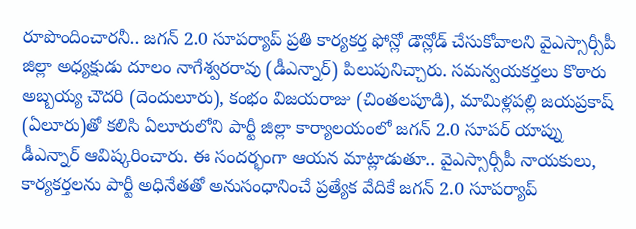రూపొందించారనీ.. జగన్ 2.0 సూపర్యాప్ ప్రతి కార్యకర్త ఫోన్లో డౌన్లోడ్ చేసుకోవాలని వైఎస్సార్సీపీ జిల్లా అధ్యక్షుడు దూలం నాగేశ్వరరావు (డీఎన్నార్) పిలుపునిచ్చారు. సమన్వయకర్తలు కొఠారు అబ్బయ్య చౌదరి (దెందులూరు), కంభం విజయరాజు (చింతలపూడి), మామిళ్లపల్లి జయప్రకాష్ (ఏలూరు)తో కలిసి ఏలూరులోని పార్టీ జిల్లా కార్యాలయంలో జగన్ 2.0 సూపర్ యాప్ను డీఎన్నార్ ఆవిష్కరించారు. ఈ సందర్భంగా ఆయన మాట్లాడుతూ.. వైఎస్సార్సీపీ నాయకులు, కార్యకర్తలను పార్టీ అధినేతతో అనుసంధానించే ప్రత్యేక వేదికే జగన్ 2.0 సూపర్యాప్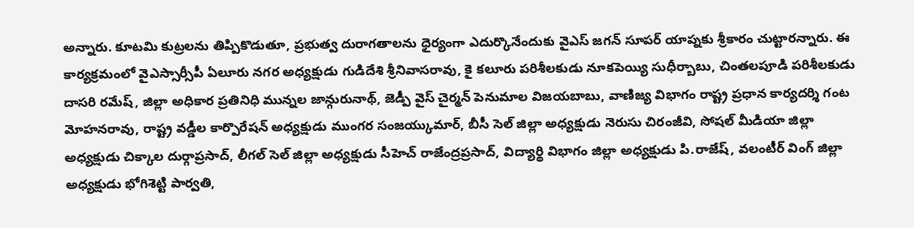అన్నారు. కూటమి కుట్రలను తిప్పికొడుతూ, ప్రభుత్వ దురాగతాలను ధైర్యంగా ఎదుర్కొనేందుకు వైఎస్ జగన్ సూపర్ యాప్నకు శ్రీకారం చుట్టారన్నారు. ఈ కార్యక్రమంలో వైఎస్సార్సీపీ ఏలూరు నగర అధ్యక్షుడు గుడిదేశి శ్రీనివాసరావు, కై కలూరు పరిశీలకుడు నూకపెయ్యి సుధీర్బాబు, చింతలపూడి పరిశీలకుడు దాసరి రమేష్, జిల్లా అధికార ప్రతినిధి మున్నల జాన్గురునాథ్, జెడ్పీ వైస్ చైర్మన్ పెనుమాల విజయబాబు, వాణిజ్య విభాగం రాష్ట్ర ప్రధాన కార్యదర్శి గంట మోహనరావు, రాష్ట్ర వడ్డీల కార్పొరేషన్ అధ్యక్షుడు ముంగర సంజయ్కుమార్, బీసీ సెల్ జిల్లా అధ్యక్షుడు నెరుసు చిరంజీవి, సోషల్ మీడియా జిల్లా అధ్యక్షుడు చిక్కాల దుర్గాప్రసాద్, లీగల్ సెల్ జిల్లా అధ్యక్షుడు సీహెచ్ రాజేంద్రప్రసాద్, విద్యార్థి విభాగం జిల్లా అధ్యక్షుడు పి.రాజేష్, వలంటీర్ వింగ్ జిల్లా అధ్యక్షుడు భోగిశెట్టి పార్వతి,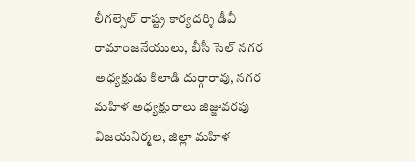లీగల్సెల్ రాష్ట్ర కార్యదర్శి డీవీ రామాంజనేయులు, బీసీ సెల్ నగర అధ్యక్షుడు కిలాడి దుర్గారావు, నగర మహిళ అధ్యక్షురాలు జిజ్జువరపు విజయనిర్మల, జిల్లా మహిళ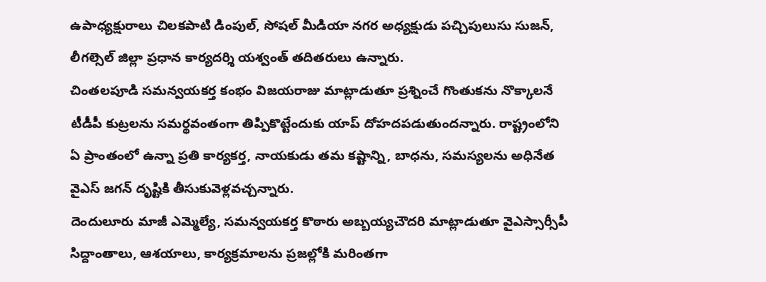ఉపాధ్యక్షురాలు చిలకపాటి డింపుల్, సోషల్ మీడియా నగర అధ్యక్షుడు పచ్చిపులుసు సుజన్, లీగల్సెల్ జిల్లా ప్రధాన కార్యదర్శి యశ్వంత్ తదితరులు ఉన్నారు.
చింతలపూడి సమన్వయకర్త కంభం విజయరాజు మాట్లాడుతూ ప్రశ్నించే గొంతుకను నొక్కాలనే టీడీపీ కుట్రలను సమర్థవంతంగా తిప్పికొట్టేందుకు యాప్ దోహదపడుతుందన్నారు. రాష్ట్రంలోని ఏ ప్రాంతంలో ఉన్నా ప్రతి కార్యకర్త, నాయకుడు తమ కష్టాన్ని, బాధను, సమస్యలను అధినేత వైఎస్ జగన్ దృష్టికి తీసుకువెళ్లవచ్చన్నారు.
దెందులూరు మాజీ ఎమ్మెల్యే, సమన్వయకర్త కొఠారు అబ్బయ్యచౌదరి మాట్లాడుతూ వైఎస్సార్సీపీ సిద్దాంతాలు, ఆశయాలు, కార్యక్రమాలను ప్రజల్లోకి మరింతగా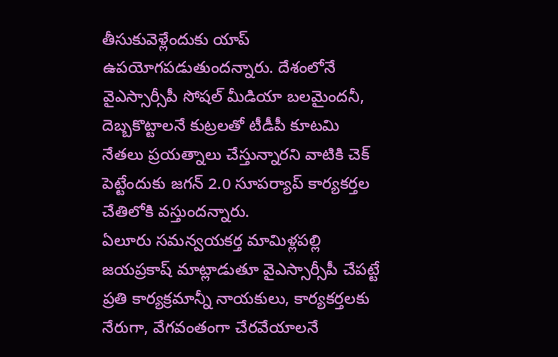తీసుకువెళ్లేందుకు యాప్ ఉపయోగపడుతుందన్నారు. దేశంలోనే వైఎస్సార్సీపీ సోషల్ మీడియా బలమైందనీ, దెబ్బకొట్టాలనే కుట్రలతో టీడీపీ కూటమి నేతలు ప్రయత్నాలు చేస్తున్నారని వాటికి చెక్ పెట్టేందుకు జగన్ 2.0 సూపర్యాప్ కార్యకర్తల చేతిలోకి వస్తుందన్నారు.
ఏలూరు సమన్వయకర్త మామిళ్లపల్లి జయప్రకాష్ మాట్లాడుతూ వైఎస్సార్సీపీ చేపట్టే ప్రతి కార్యక్రమాన్నీ నాయకులు, కార్యకర్తలకు నేరుగా, వేగవంతంగా చేరవేయాలనే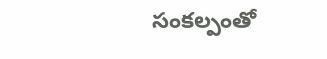సంకల్పంతో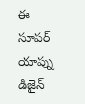ఈ సూపర్ యాప్ను డిజైన్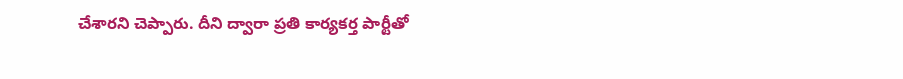చేశారని చెప్పారు. దీని ద్వారా ప్రతి కార్యకర్త పార్టీతో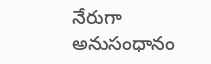నేరుగా అనుసంధానం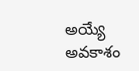అయ్యే అవకాశం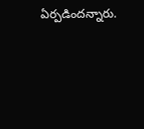ఏర్పడిందన్నారు.